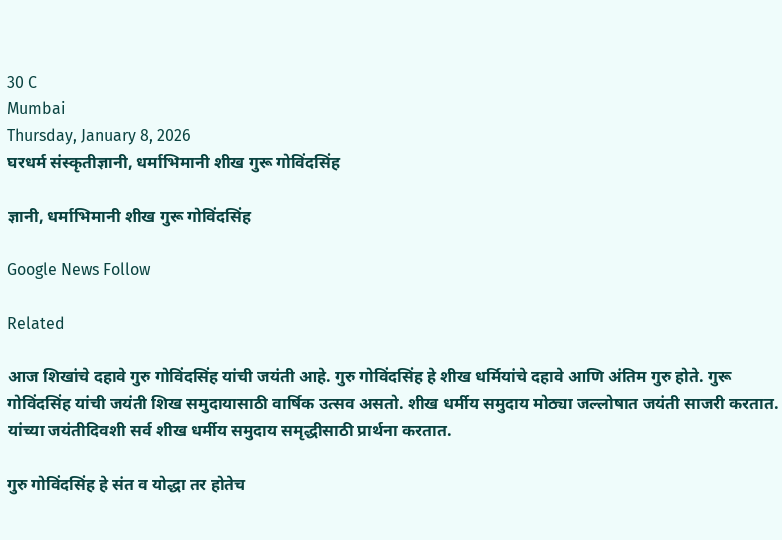30 C
Mumbai
Thursday, January 8, 2026
घरधर्म संस्कृतीज्ञानी, धर्माभिमानी शीख गुरू गोविंदसिंह

ज्ञानी, धर्माभिमानी शीख गुरू गोविंदसिंह

Google News Follow

Related

आज शिखांचे दहावे गुरु गोविंदसिंह यांची जयंती आहे. गुरु गोविंदसिंह हे शीख धर्मियांचे दहावे आणि अंतिम गुरु होते. गुरू गोविंदसिंह यांची जयंती शिख समुदायासाठी वार्षिक उत्सव असतो. शीख धर्मीय समुदाय मोठ्या जल्लोषात जयंती साजरी करतात. यांच्या जयंतीदिवशी सर्व शीख धर्मीय समुदाय समृद्धीसाठी प्रार्थना करतात.

गुरु गोविंदसिंह हे संत व योद्धा तर होतेच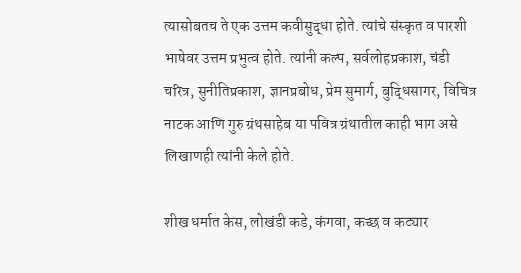त्यासोबतच ते एक उत्तम कवीसुद्धा होते. त्यांचे संस्कृत व पारशी भाषेवर उत्तम प्रभुत्व होते. त्यांनी कल्प, सर्वलोहप्रकाश, चंडी चरित्र, सुनीतिप्रकाश, ज्ञानप्रबोध, प्रेम सुमार्ग, बुद्धिसागर, विचित्र नाटक आणि गुरु ग्रंथसाहेब या पवित्र ग्रंथातील काही भाग असे लिखाणही त्यांनी केले होते.

शीख धर्मात केस, लोखंडी कडे, कंगवा, कच्छ व कट्यार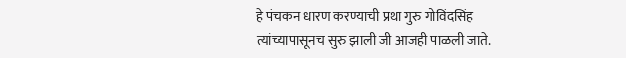हे पंचकन धारण करण्याची प्रथा गुरु गोविंदसिंह त्यांच्यापासूनच सुरु झाली जी आजही पाळली जाते.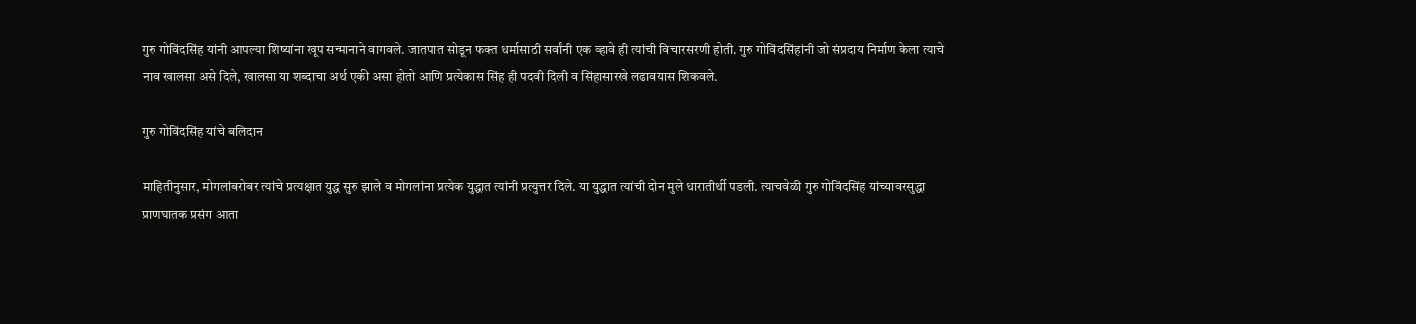गुरु गोविंदसिंह यांनी आपल्या शिष्यांना खूप सन्मानाने वागवले. जातपात सोडून फक्त धर्मासाठी सर्वांनी एक व्हावे ही त्यांची विचारसरणी होती. गुरु गोविंदसिंहांनी जो संप्रदाय निर्माण केला त्याचे नाव खालसा असे दिले, खालसा या शब्दाचा अर्थ एकी असा होतो आणि प्रत्येकास सिंह ही पदवी दिली व सिंहासारखे लढावयास शिकवले.

गुरु गोविंदसिंह यांचे बलिदान

माहितीनुसार, मोगलांबरोबर त्यांचे प्रत्यक्षात युद्ध सुरु झाले व मोगलांना प्रत्येक युद्धात त्यांनी प्रत्युत्तर दिले. या युद्धात त्यांची दोन मुले धारातीर्थी पडली. त्याचवेळी गुरु गोविंदसिंह यांच्यावरसुद्धा प्राणघातक प्रसंग आता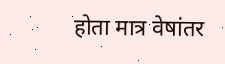होता मात्र वेषांतर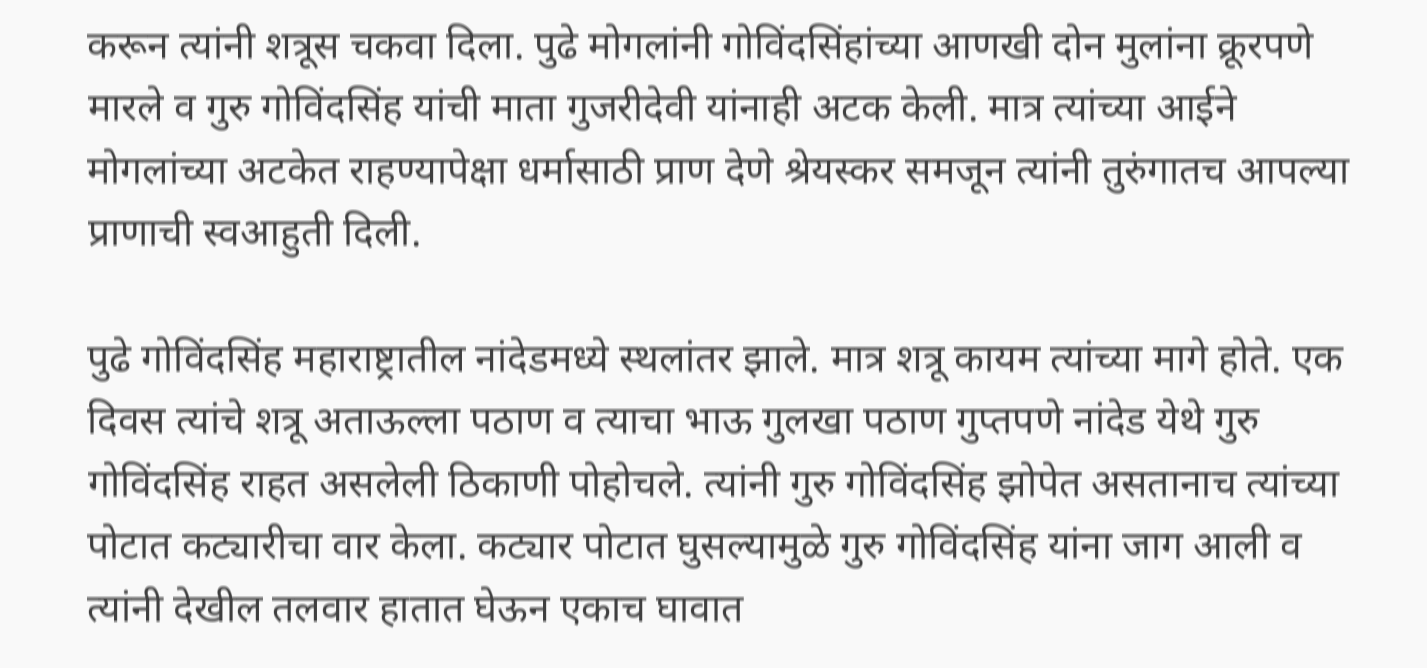करून त्यांनी शत्रूस चकवा दिला. पुढे मोगलांनी गोविंदसिंहांच्या आणखी दोन मुलांना क्रूरपणे मारले व गुरु गोविंदसिंह यांची माता गुजरीदेवी यांनाही अटक केली. मात्र त्यांच्या आईने मोगलांच्या अटकेत राहण्यापेक्षा धर्मासाठी प्राण देणे श्रेयस्कर समजून त्यांनी तुरुंगातच आपल्या प्राणाची स्वआहुती दिली.

पुढे गोविंदसिंह महाराष्ट्रातील नांदेडमध्ये स्थलांतर झाले. मात्र शत्रू कायम त्यांच्या मागे होते. एक दिवस त्यांचे शत्रू अताऊल्ला पठाण व त्याचा भाऊ गुलखा पठाण गुप्तपणे नांदेड येथे गुरु गोविंदसिंह राहत असलेली ठिकाणी पोहोचले. त्यांनी गुरु गोविंदसिंह झोपेत असतानाच त्यांच्या पोटात कट्यारीचा वार केला. कट्यार पोटात घुसल्यामुळे गुरु गोविंदसिंह यांना जाग आली व त्यांनी देखील तलवार हातात घेऊन एकाच घावात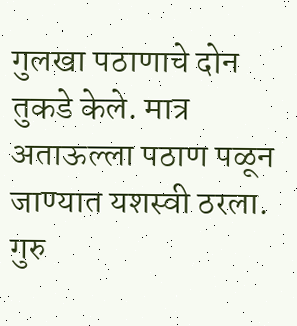गुलखा पठाणाचे दोन तुकडे केले. मात्र अताऊल्ला पठाण पळून जाण्यात यशस्वी ठरला. गुरु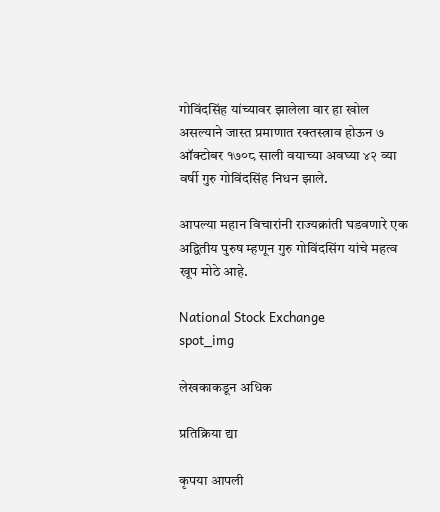गोविंदसिंह यांच्यावर झालेला वार हा खोल असल्याने जास्त प्रमाणात रक्तस्त्राव होऊन ७ ऑक्टोबर १७०८ साली वयाच्या अवघ्या ४२ व्या वर्षी गुरु गोविंदसिंह निधन झाले.

आपल्या महान विचारांनी राज्यक्रांती घडवणारे एक अद्वितीय पुरुष म्हणून गुरु गोविंदसिंग यांचे महत्व खूप मोठे आहे.

National Stock Exchange
spot_img

लेखकाकडून अधिक

प्रतिक्रिया द्या

कृपया आपली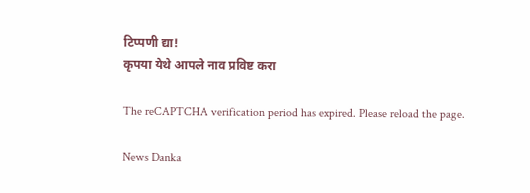टिप्पणी द्या!
कृपया येथे आपले नाव प्रविष्ट करा

The reCAPTCHA verification period has expired. Please reload the page.

News Danka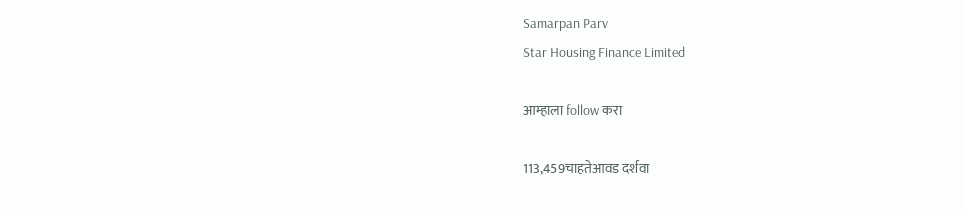Samarpan Parv
Star Housing Finance Limited

आम्हाला follow करा

113,459चाहतेआवड दर्शवा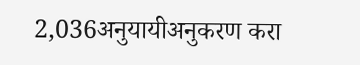2,036अनुयायीअनुकरण करा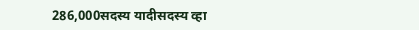286,000सदस्य यादीसदस्य व्हा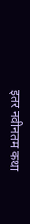इतर नवीनतम कथा